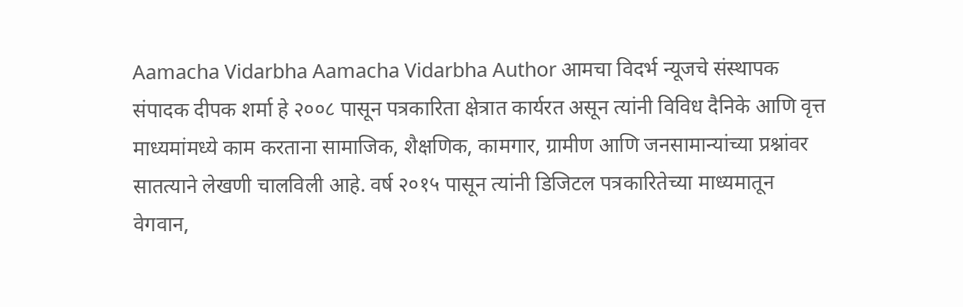Aamacha Vidarbha Aamacha Vidarbha Author आमचा विदर्भ न्यूजचे संस्थापक संपादक दीपक शर्मा हे २००८ पासून पत्रकारिता क्षेत्रात कार्यरत असून त्यांनी विविध दैनिके आणि वृत्त माध्यमांमध्ये काम करताना सामाजिक, शैक्षणिक, कामगार, ग्रामीण आणि जनसामान्यांच्या प्रश्नांवर सातत्याने लेखणी चालविली आहे. वर्ष २०१५ पासून त्यांनी डिजिटल पत्रकारितेच्या माध्यमातून वेगवान,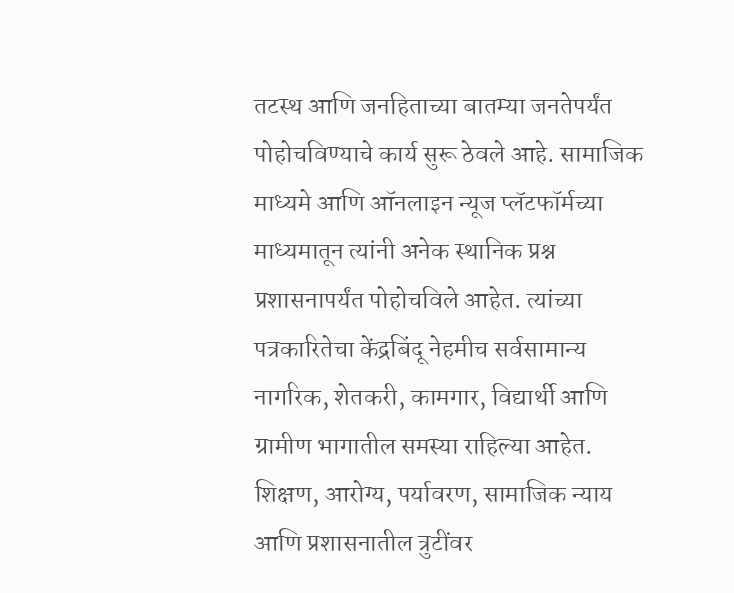तटस्थ आणि जनहिताच्या बातम्या जनतेपर्यंत पोहोचविण्याचे कार्य सुरू ठेवले आहे. सामाजिक माध्यमे आणि ऑनलाइन न्यूज प्लॅटफॉर्मच्या माध्यमातून त्यांनी अनेक स्थानिक प्रश्न प्रशासनापर्यंत पोहोचविले आहेत. त्यांच्या पत्रकारितेचा केंद्रबिंदू नेहमीच सर्वसामान्य नागरिक, शेतकरी, कामगार, विद्यार्थी आणि ग्रामीण भागातील समस्या राहिल्या आहेत. शिक्षण, आरोग्य, पर्यावरण, सामाजिक न्याय आणि प्रशासनातील त्रुटींवर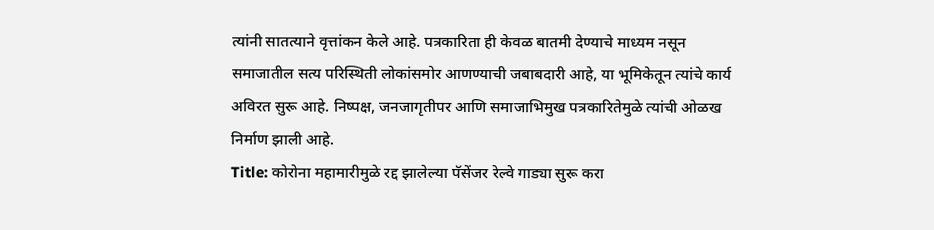त्यांनी सातत्याने वृत्तांकन केले आहे. पत्रकारिता ही केवळ बातमी देण्याचे माध्यम नसून समाजातील सत्य परिस्थिती लोकांसमोर आणण्याची जबाबदारी आहे, या भूमिकेतून त्यांचे कार्य अविरत सुरू आहे. निष्पक्ष, जनजागृतीपर आणि समाजाभिमुख पत्रकारितेमुळे त्यांची ओळख निर्माण झाली आहे.
Title: कोरोना महामारीमुळे रद्द झालेल्या पॅसेंजर रेल्वे गाड्या सुरू करा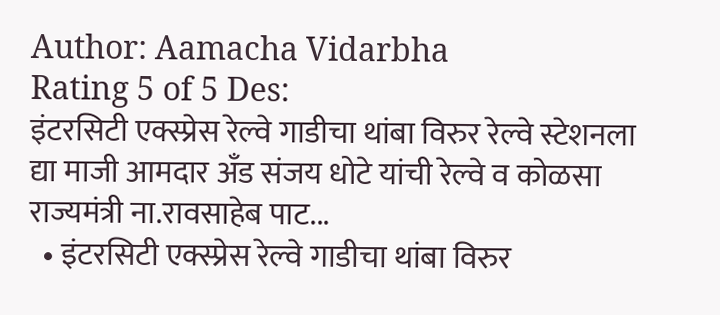Author: Aamacha Vidarbha
Rating 5 of 5 Des:
इंटरसिटी एक्स्प्रेस रेल्वे गाडीचा थांबा विरुर रेल्वे स्टेशनला द्या माजी आमदार अँड संजय धोटे यांची रेल्वे व कोळसा राज्यमंत्री ना.रावसाहेब पाट...
  • इंटरसिटी एक्स्प्रेस रेल्वे गाडीचा थांबा विरुर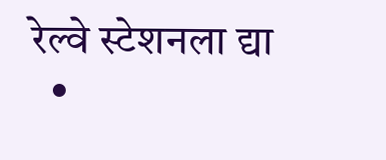रेल्वे स्टेशनला द्या
  •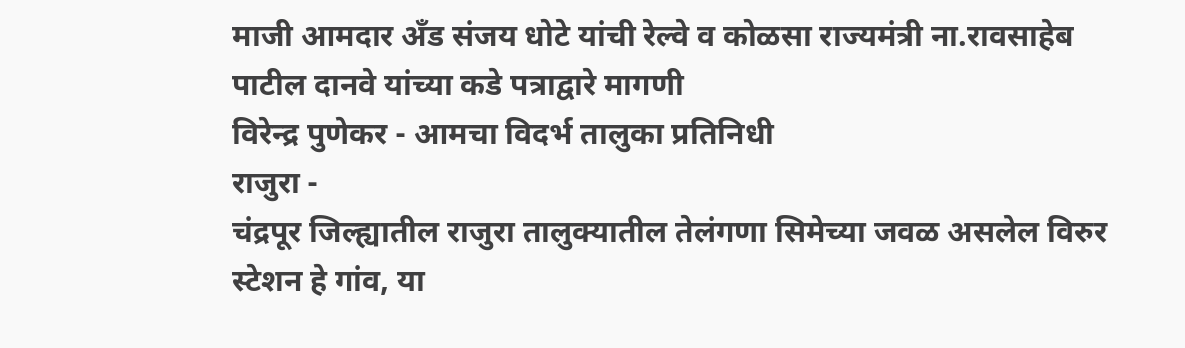माजी आमदार अँड संजय धोटे यांची रेल्वे व कोळसा राज्यमंत्री ना.रावसाहेब पाटील दानवे यांच्या कडे पत्राद्वारे मागणी
विरेन्द्र पुणेकर - आमचा विदर्भ तालुका प्रतिनिधी
राजुरा -
चंद्रपूर जिल्ह्यातील राजुरा तालुक्यातील तेलंगणा सिमेच्या जवळ असलेल विरुर स्टेशन हे गांव, या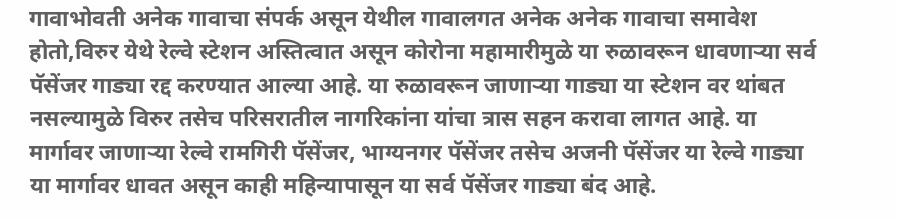गावाभोवती अनेक गावाचा संपर्क असून येथील गावालगत अनेक अनेक गावाचा समावेश होतो,विरुर येथे रेल्वे स्टेशन अस्तित्वात असून कोरोना महामारीमुळे या रुळावरून धावणाऱ्या सर्व पॅसेंजर गाड्या रद्द करण्यात आल्या आहे. या रुळावरून जाणाऱ्या गाड्या या स्टेशन वर थांबत नसल्यामुळे विरुर तसेच परिसरातील नागरिकांना यांचा त्रास सहन करावा लागत आहे. या मार्गावर जाणाऱ्या रेल्वे रामगिरी पॅसेंजर, भाग्यनगर पॅसेंजर तसेच अजनी पॅसेंजर या रेल्वे गाड्या या मार्गावर धावत असून काही महिन्यापासून या सर्व पॅसेंजर गाड्या बंद आहे.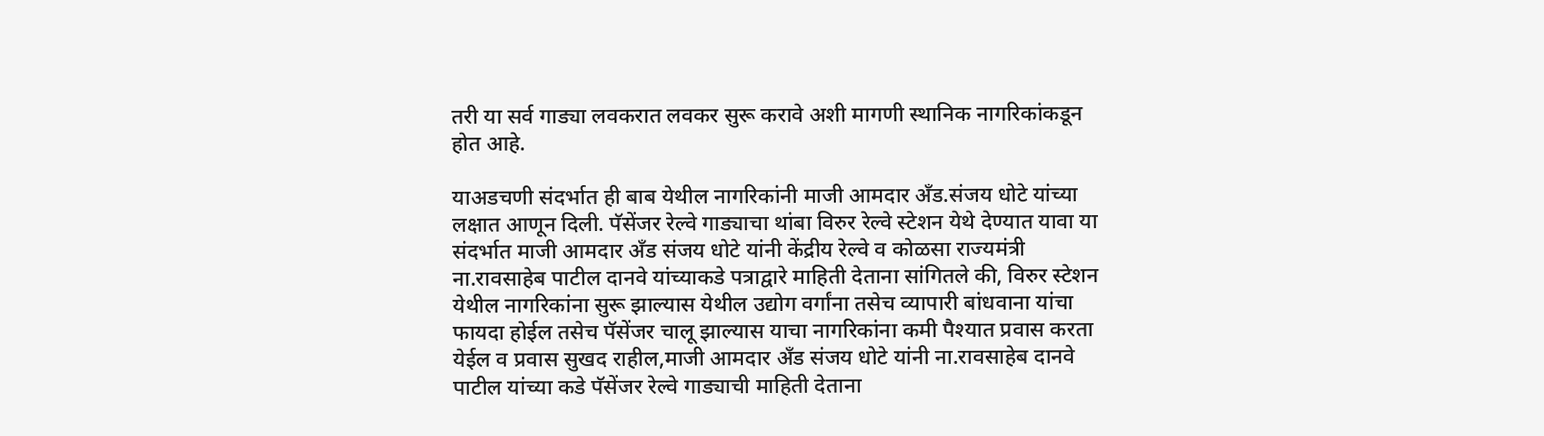तरी या सर्व गाड्या लवकरात लवकर सुरू करावे अशी मागणी स्थानिक नागरिकांकडून होत आहे.

याअडचणी संदर्भात ही बाब येथील नागरिकांनी माजी आमदार अँड.संजय धोटे यांच्या लक्षात आणून दिली. पॅसेंजर रेल्वे गाड्याचा थांबा विरुर रेल्वे स्टेशन येथे देण्यात यावा या संदर्भात माजी आमदार अँड संजय धोटे यांनी केंद्रीय रेल्वे व कोळसा राज्यमंत्री ना.रावसाहेब पाटील दानवे यांच्याकडे पत्राद्वारे माहिती देताना सांगितले की, विरुर स्टेशन येथील नागरिकांना सुरू झाल्यास येथील उद्योग वर्गांना तसेच व्यापारी बांधवाना यांचा फायदा होईल तसेच पॅसेंजर चालू झाल्यास याचा नागरिकांना कमी पैश्यात प्रवास करता येईल व प्रवास सुखद राहील,माजी आमदार अँड संजय धोटे यांनी ना.रावसाहेब दानवे पाटील यांच्या कडे पॅसेंजर रेल्वे गाड्याची माहिती देताना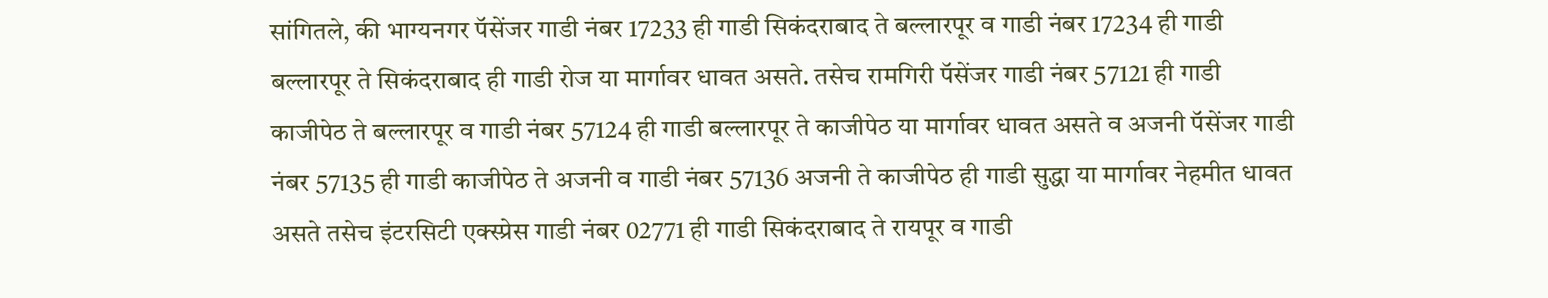सांगितले, की भाग्यनगर पॅसेंजर गाडी नंबर 17233 ही गाडी सिकंदराबाद ते बल्लारपूर व गाडी नंबर 17234 ही गाडी बल्लारपूर ते सिकंदराबाद ही गाडी रोज या मार्गावर धावत असते. तसेच रामगिरी पॅसेंजर गाडी नंबर 57121 ही गाडी काजीपेठ ते बल्लारपूर व गाडी नंबर 57124 ही गाडी बल्लारपूर ते काजीपेठ या मार्गावर धावत असते व अजनी पॅसेंजर गाडी नंबर 57135 ही गाडी काजीपेठ ते अजनी व गाडी नंबर 57136 अजनी ते काजीपेठ ही गाडी सुद्धा या मार्गावर नेहमीत धावत असते तसेच इंटरसिटी एक्स्प्रेस गाडी नंबर 02771 ही गाडी सिकंदराबाद ते रायपूर व गाडी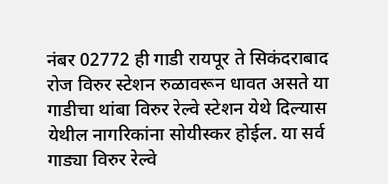नंबर 02772 ही गाडी रायपूर ते सिकंदराबाद रोज विरुर स्टेशन रुळावरून धावत असते या गाडीचा थांबा विरुर रेल्वे स्टेशन येथे दिल्यास येथील नागरिकांना सोयीस्कर होईल. या सर्व गाड्या विरुर रेल्वे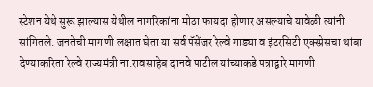स्टेशन येथे सुरू झाल्यास येथील नागरिकांना मोठा फायदा होणार असल्याचे यावेळी त्यांनी सांगितले. जनतेची मागणी लक्षात घेता या सर्व पॅसेंजर रेल्वे गाड्या व इंटरसिटी एक्स्प्रेसचा थांबा देण्याकरिता रेल्वे राज्यमंत्री ना.रावसाहेब दानवे पाटील यांच्याकडे पत्राद्वारे मागणी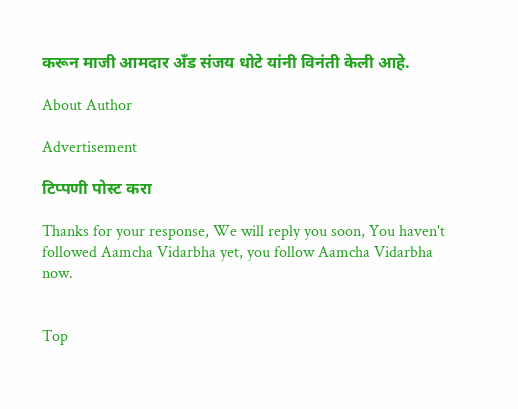करून माजी आमदार अँड संजय धोटे यांनी विनंती केली आहे.

About Author

Advertisement

टिप्पणी पोस्ट करा

Thanks for your response, We will reply you soon, You haven't followed Aamcha Vidarbha yet, you follow Aamcha Vidarbha now.


Top